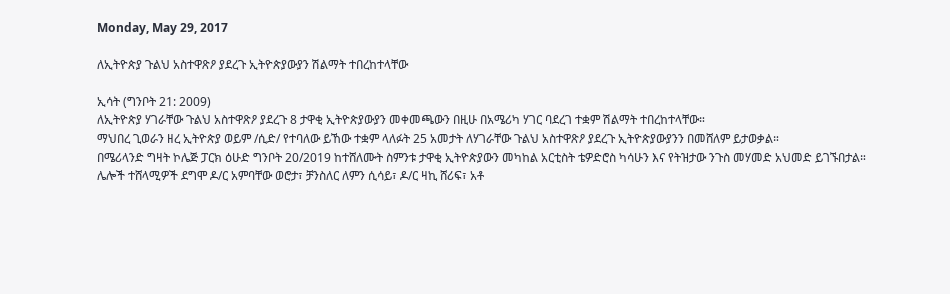Monday, May 29, 2017

ለኢትዮጵያ ጉልህ አስተዋጽዖ ያደረጉ ኢትዮጵያውያን ሽልማት ተበረከተላቸው

ኢሳት (ግንቦት 21: 2009)
ለኢትዮጵያ ሃገራቸው ጉልህ አስተዋጽዖ ያደረጉ 8 ታዋቂ ኢትዮጵያውያን መቀመጫውን በዚሁ በአሜሪካ ሃገር ባደረገ ተቋም ሽልማት ተበረከተላቸው።
ማህበረ ጊወራን ዘረ ኢትዮጵያ ወይም /ሲድ/ የተባለው ይኸው ተቋም ላለፉት 25 አመታት ለሃገራቸው ጉልህ አስተዋጽዖ ያደረጉ ኢትዮጵያውያንን በመሸለም ይታወቃል።
በሜሪላንድ ግዛት ኮሌጅ ፓርክ ዕሁድ ግንቦት 20/2019 ከተሸለሙት ስምንቱ ታዋቂ ኢትዮጵያውን መካከል አርቲስት ቴዎድሮስ ካሳሁን እና የትዝታው ንጉስ መሃመድ አህመድ ይገኙበታል።
ሌሎች ተሸላሚዎች ደግሞ ዶ/ር አምባቸው ወሮታ፣ ቻንስለር ለምን ሲሳይ፣ ዶ/ር ዛኪ ሸሪፍ፣ አቶ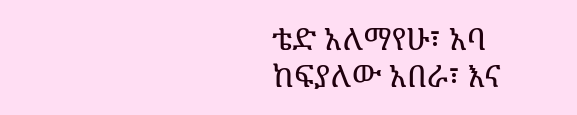ቴድ አለማየሁ፣ አባ ከፍያለው አበራ፣ እና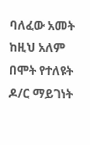ባለፈው አመት ከዚህ አለም በሞት የተለዩት ዶ/ር ማይገነት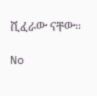ሺፈራው ናቸው።

No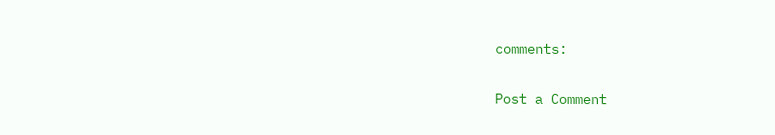comments:

Post a Comment